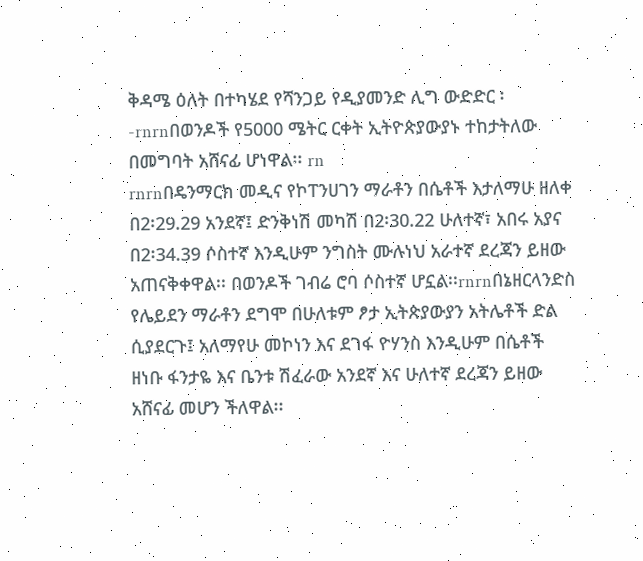ቅዳሜ ዕለት በተካሄደ የሻንጋይ የዲያመንድ ሊግ ውድድር ፡-rnrnበወንዶች የ5000 ሜትር ርቀት ኢትዮጵያውያኑ ተከታትለው በመግባት አሸናፊ ሆነዋል፡፡ rn
rnrnበዴንማርክ መዲና የኮፐንሀገን ማራቶን በሴቶች እታለማሁ ዘለቀ በ2፡29.29 አንደኛ፤ ድንቅነሽ መካሽ በ2፡30.22 ሁለተኛ፣ አበሩ አያና በ2፡34.39 ሶስተኛ እንዲሁም ንግስት ሙሉነህ አራተኛ ደረጃን ይዘው አጠናቅቀዋል፡፡ በወንዶች ገብሬ ሮባ ሶስተኛ ሆኗል፡፡rnrnበኔዘርላንድስ የሌይደን ማራቶን ደግሞ በሁለቱም ፆታ ኢትጵያውያን አትሌቶች ድል ሲያደርጉ፤ አለማየሁ መኮነን እና ደገፋ ዮሃንስ እንዲሁም በሴቶች ዘነቡ ፋንታዬ እና ቤንቱ ሽፈራው አንደኛ እና ሁለተኛ ደረጃን ይዘው አሸናፊ መሆን ችለዋል፡፡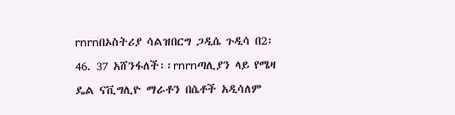rnrnበኦስትሪያ ሳልዝበርግ ጋዲሴ ጉዲሳ በ2፡46. 37 አሸንፋለች፡፡rnrnጣሊያን ላይ የሜዛ ዴል ናቪግሊዮ ማራቶን በሴቶች አዲሳለም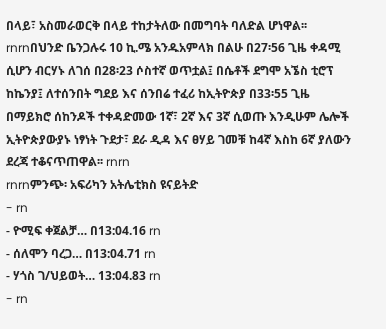በላይ፣ አስመራወርቅ በላይ ተከታትለው በመግባት ባለድል ሆነዋል፡፡rnrnበህንድ ቤንጋሉሩ 10 ኪ.ሜ አንዱአምላክ በልሁ በ27፡56 ጊዜ ቀዳሚ ሲሆን ብርሃኑ ለገሰ በ28፡23 ሶስተኛ ወጥቷል፤ በሴቶች ደግሞ አኜስ ቲሮፕ ከኬንያ፤ ለተሰንበት ግደይ እና ሰንበሬ ተፈሪ ከኢትዮጵያ በ33፡55 ጊዜ በማይክሮ ሰከንዶች ተቀዳድመው 1ኛ፣ 2ኛ እና 3ኛ ሲወጡ እንዲሁም ሌሎች ኢትዮጵያውያኑ ነፃነት ጉደታ፣ ደራ ዲዳ እና ፀሃይ ገመቹ ከ4ኛ እስከ 6ኛ ያለውን ደረጃ ተቆናጥጠዋል፡፡ rnrn
rnrnምንጭ፡ አፍሪካን አትሌቲክስ ዩናይትድ
- rn
- ዮሚፍ ቀጀልቻ… በ13:04.16 rn
- ሰለሞን ባረጋ… በ13:04.71 rn
- ሃጎስ ገ/ህይወት… 13:04.83 rn
- rn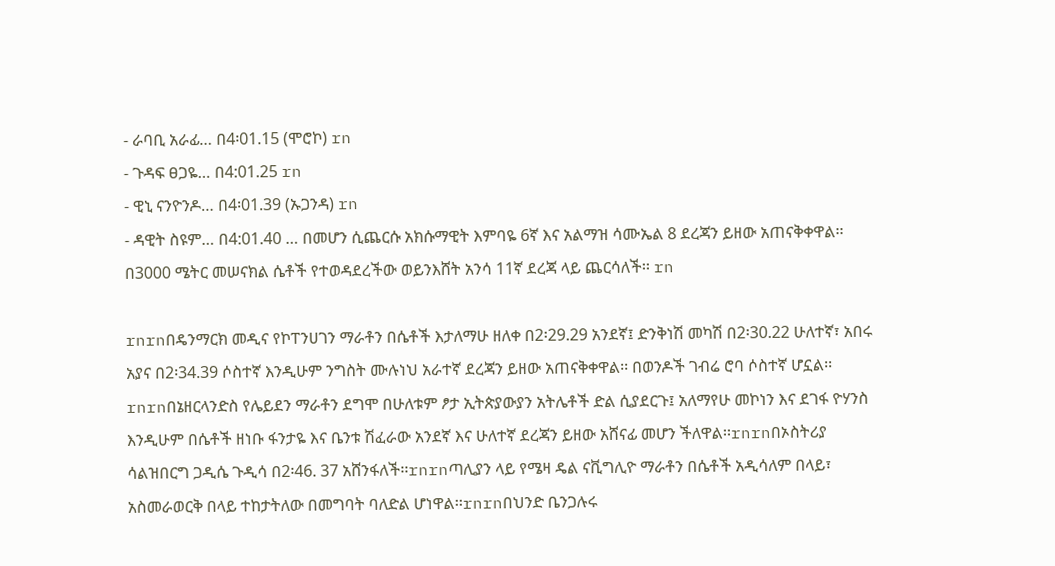- ራባቢ አራፊ… በ4፡01.15 (ሞሮኮ) rn
- ጉዳፍ ፀጋዬ… በ4:01.25 rn
- ዊኒ ናንዮንዶ… በ4፡01.39 (ኡጋንዳ) rn
- ዳዊት ስዩም… በ4:01.40 … በመሆን ሲጨርሱ አክሱማዊት እምባዬ 6ኛ እና አልማዝ ሳሙኤል 8 ደረጃን ይዘው አጠናቅቀዋል፡፡ በ3000 ሜትር መሠናክል ሴቶች የተወዳደረችው ወይንእሸት አንሳ 11ኛ ደረጃ ላይ ጨርሳለች፡፡ rn

rnrnበዴንማርክ መዲና የኮፐንሀገን ማራቶን በሴቶች እታለማሁ ዘለቀ በ2፡29.29 አንደኛ፤ ድንቅነሽ መካሽ በ2፡30.22 ሁለተኛ፣ አበሩ አያና በ2፡34.39 ሶስተኛ እንዲሁም ንግስት ሙሉነህ አራተኛ ደረጃን ይዘው አጠናቅቀዋል፡፡ በወንዶች ገብሬ ሮባ ሶስተኛ ሆኗል፡፡rnrnበኔዘርላንድስ የሌይደን ማራቶን ደግሞ በሁለቱም ፆታ ኢትጵያውያን አትሌቶች ድል ሲያደርጉ፤ አለማየሁ መኮነን እና ደገፋ ዮሃንስ እንዲሁም በሴቶች ዘነቡ ፋንታዬ እና ቤንቱ ሽፈራው አንደኛ እና ሁለተኛ ደረጃን ይዘው አሸናፊ መሆን ችለዋል፡፡rnrnበኦስትሪያ ሳልዝበርግ ጋዲሴ ጉዲሳ በ2፡46. 37 አሸንፋለች፡፡rnrnጣሊያን ላይ የሜዛ ዴል ናቪግሊዮ ማራቶን በሴቶች አዲሳለም በላይ፣ አስመራወርቅ በላይ ተከታትለው በመግባት ባለድል ሆነዋል፡፡rnrnበህንድ ቤንጋሉሩ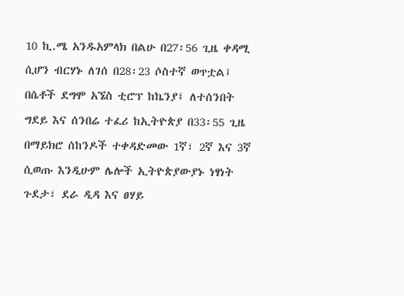10 ኪ.ሜ አንዱአምላክ በልሁ በ27፡56 ጊዜ ቀዳሚ ሲሆን ብርሃኑ ለገሰ በ28፡23 ሶስተኛ ወጥቷል፤ በሴቶች ደግሞ አኜስ ቲሮፕ ከኬንያ፤ ለተሰንበት ግደይ እና ሰንበሬ ተፈሪ ከኢትዮጵያ በ33፡55 ጊዜ በማይክሮ ሰከንዶች ተቀዳድመው 1ኛ፣ 2ኛ እና 3ኛ ሲወጡ እንዲሁም ሌሎች ኢትዮጵያውያኑ ነፃነት ጉደታ፣ ደራ ዲዳ እና ፀሃይ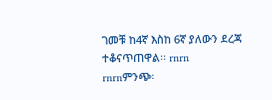ገመቹ ከ4ኛ እስከ 6ኛ ያለውን ደረጃ ተቆናጥጠዋል፡፡ rnrn
rnrnምንጭ፡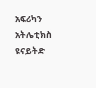አፍሪካን አትሌቲክስ ዩናይትድ